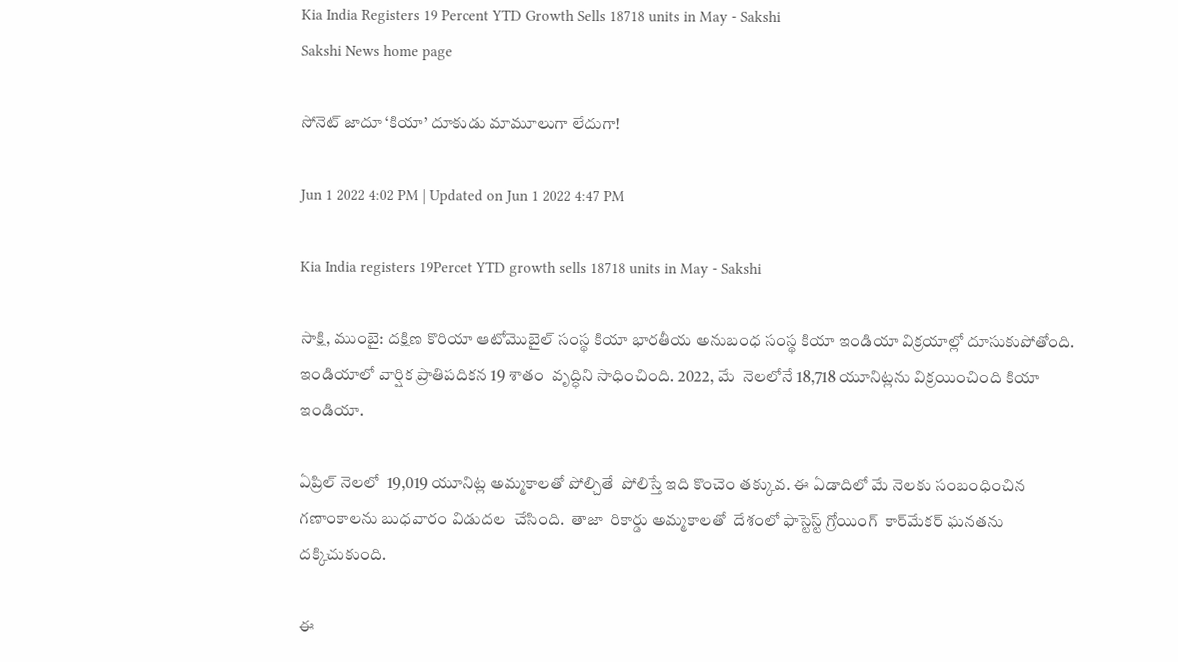Kia India Registers 19 Percent YTD Growth Sells 18718 units in May - Sakshi
Sakshi News home page

సోనెట్‌ జాదూ ‘కియా’ దూకుడు మామూలుగా లేదుగా!

Jun 1 2022 4:02 PM | Updated on Jun 1 2022 4:47 PM

Kia India registers 19Percet YTD growth sells 18718 units in May - Sakshi

సాక్షి, ముంబై: దక్షిణ కొరియా ఆటోమొబైల్ సంస్థ కియా భారతీయ అనుబంధ సంస్థ కియా ఇండియా విక్రయాల్లో దూసుకుపోతోంది. ఇండియాలో వార్షిక ప్రాతిపదికన 19 శాతం  వృద్ధిని సాధించింది. 2022, మే  నెలలోనే 18,718 యూనిట్లను విక్రయించింది కియా ఇండియా.

ఏప్రిల్ నెలలో  19,019 యూనిట్ల అమ్మకాలతో పోల్చితే  పోలిస్తే ఇది కొంచెం తక్కువ. ఈ ఏడాదిలో మే నెలకు సంబంధించిన గణాంకాలను బుధవారం విడుదల  చేసింది.  తాజా  రికార్డు అమ్మకాలతో  దేశంలో ఫాస్టెస్ట్‌ గ్రోయింగ్‌  కార్‌మేకర్‌ ఘనతను దక్కిచుకుంది.

ఈ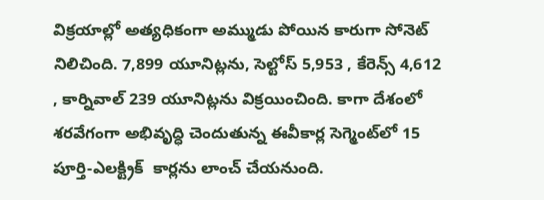విక్రయాల్లో అత్యధికంగా అమ్ముడు పోయిన కారుగా సోనెట్ నిలిచింది. 7,899 యూనిట్లను, సెల్టోస్ 5,953 , కేరెన్స్ 4,612 , కార్నివాల్ 239 యూనిట్లను విక్రయించింది. కాగా దేశంలో శరవేగంగా అభివృద్ధి చెందుతున్న ఈవీకార్ల సెగ్మెంట్‌లో 15 పూర్తి-ఎలక్ట్రిక్  కార్లను లాంచ్‌ చేయనుంది.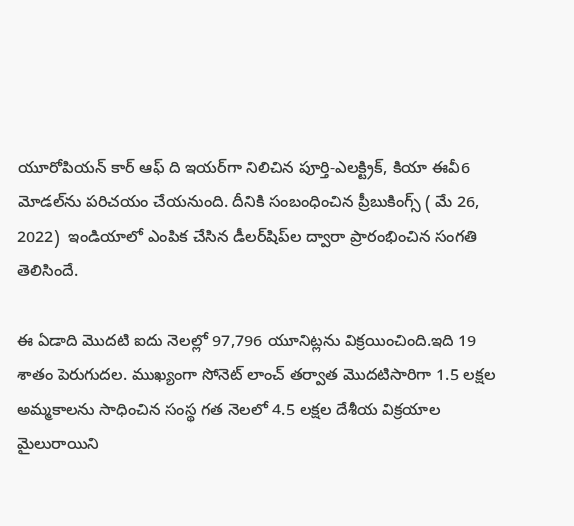యూరోపియన్ కార్ ఆఫ్ ది ఇయర్‌గా నిలిచిన పూర్తి-ఎలక్ట్రిక్, కియా ఈవీ6 మోడల్‌ను పరిచయం చేయనుంది. దీనికి సంబంధించిన ప్రీబుకింగ్స్‌ ( మే 26, 2022)  ఇండియాలో ఎంపిక చేసిన డీలర్‌షిప్‌ల ద్వారా ప్రారంభించిన సంగతి తెలిసిందే.

ఈ ఏడాది మొదటి ఐదు నెలల్లో 97,796 యూనిట్లను విక్రయించింది.ఇది 19 శాతం పెరుగుదల. ముఖ్యంగా సోనెట్ లాంచ్‌ తర్వాత మొదటిసారిగా 1.5 లక్షల అమ్మకాలను సాధించిన సంస్థ గత నెలలో 4.5 లక్షల దేశీయ విక్రయాల మైలురాయిని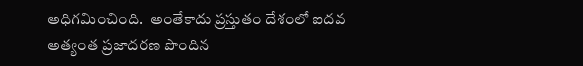అధిగమించింది.  అంతేకాదు ప్రస్తుతం దేశంలో ఐదవ అత్యంత ప్రజాదరణ పొందిన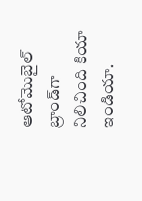ఆటోమొబైల్ బ్రాండ్‌గా నిలిచింది కియా ఇండియా.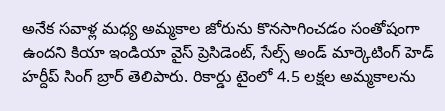అనేక సవాళ్ల మధ్య అమ్మకాల జోరును కొనసాగించడం సంతోషంగా ఉందని కియా ఇండియా వైస్‌ ప్రెసిడెంట్‌, సేల్స్ అండ్ మార్కెటింగ్ హెడ్ హర్దీప్ సింగ్ బ్రార్ తెలిపారు. రికార్డు టైంలో 4.5 లక్షల అమ్మకాలను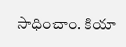సాధించాం. కియా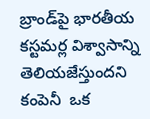బ్రాండ్‌పై భారతీయ కస్టమర్ల విశ్వాసాన్ని  తెలియజేస్తుందని కంపెనీ  ఒక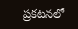ప్రకటనలో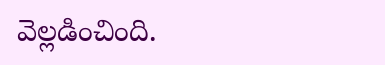వెల్లడించింది.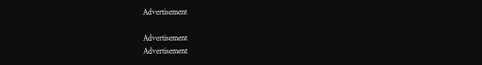Advertisement

Advertisement
Advertisement